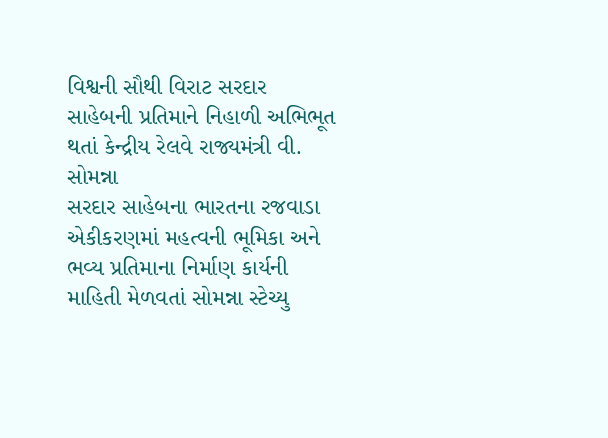વિશ્વની સૌથી વિરાટ સરદાર સાહેબની પ્રતિમાને નિહાળી અભિભૂત થતાં કેન્દ્રીય રેલવે રાજ્યમંત્રી વી. સોમન્ના
સરદાર સાહેબના ભારતના રજવાડા એકીકરણમાં મહત્વની ભૂમિકા અને ભવ્ય પ્રતિમાના નિર્માણ કાર્યની માહિતી મેળવતાં સોમન્ના સ્ટેચ્યુ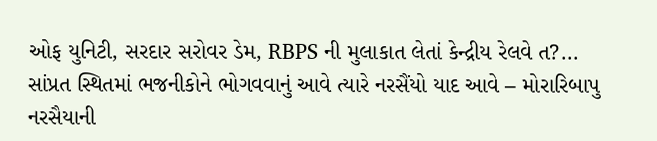ઓફ યુનિટી, સરદાર સરોવર ડેમ, RBPS ની મુલાકાત લેતાં કેન્દ્રીય રેલવે ત?...
સાંપ્રત સ્થિતમાં ભજનીકોને ભોગવવાનું આવે ત્યારે નરસૈંયો યાદ આવે – મોરારિબાપુ
નરસૈયાની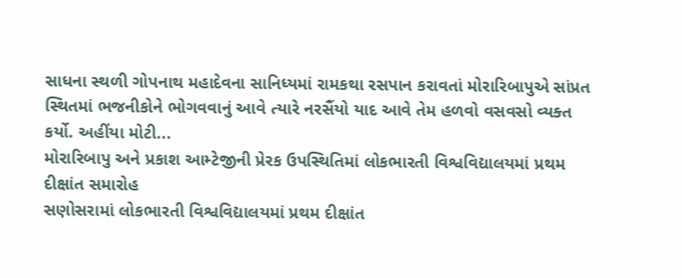સાધના સ્થળી ગોપનાથ મહાદેવના સાનિધ્યમાં રામકથા રસપાન કરાવતાં મોરારિબાપુએ સાંપ્રત સ્થિતમાં ભજનીકોને ભોગવવાનું આવે ત્યારે નરસૈંયો યાદ આવે તેમ હળવો વસવસો વ્યક્ત કર્યો. અહીંયા મોટી...
મોરારિબાપુ અને પ્રકાશ આમ્ટેજીની પ્રેરક ઉપસ્થિતિમાં લોકભારતી વિશ્વવિદ્યાલયમાં પ્રથમ દીક્ષાંત સમારોહ
સણોસરામાં લોકભારતી વિશ્વવિદ્યાલયમાં પ્રથમ દીક્ષાંત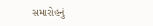સમારોહનું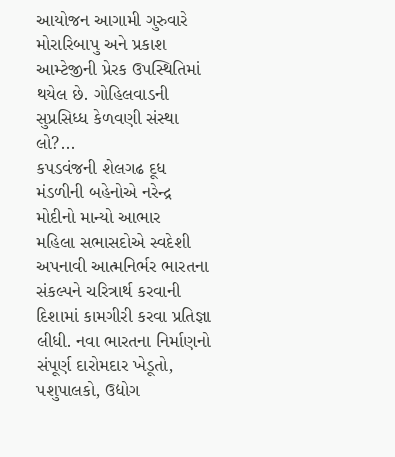આયોજન આગામી ગુરુવારે મોરારિબાપુ અને પ્રકાશ આમ્ટેજીની પ્રેરક ઉપસ્થિતિમાં થયેલ છે. ગોહિલવાડની સુપ્રસિધ્ધ કેળવણી સંસ્થા લો?...
કપડવંજની શેલગઢ દૂધ મંડળીની બહેનોએ નરેન્દ્ર મોદીનો માન્યો આભાર
મહિલા સભાસદોએ સ્વદેશી અપનાવી આત્મનિર્ભર ભારતના સંકલ્પને ચરિત્રાર્થ કરવાની દિશામાં કામગીરી કરવા પ્રતિજ્ઞા લીધી. નવા ભારતના નિર્માણનો સંપૂર્ણ દારોમદાર ખેડૂતો, પશુપાલકો, ઉદ્યોગ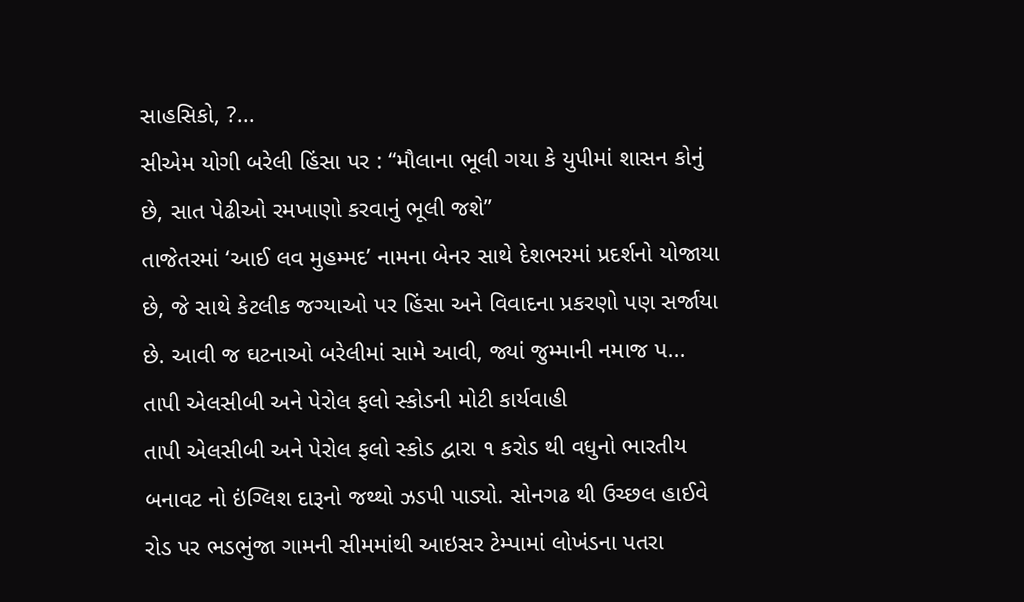સાહસિકો, ?...
સીએમ યોગી બરેલી હિંસા પર : “મૌલાના ભૂલી ગયા કે યુપીમાં શાસન કોનું છે, સાત પેઢીઓ રમખાણો કરવાનું ભૂલી જશે”
તાજેતરમાં ‘આઈ લવ મુહમ્મદ’ નામના બેનર સાથે દેશભરમાં પ્રદર્શનો યોજાયા છે, જે સાથે કેટલીક જગ્યાઓ પર હિંસા અને વિવાદના પ્રકરણો પણ સર્જાયા છે. આવી જ ઘટનાઓ બરેલીમાં સામે આવી, જ્યાં જુમ્માની નમાજ પ...
તાપી એલસીબી અને પેરોલ ફલો સ્કોડની મોટી કાર્યવાહી
તાપી એલસીબી અને પેરોલ ફલો સ્કોડ દ્વારા ૧ કરોડ થી વધુનો ભારતીય બનાવટ નો ઇંગ્લિશ દારૂનો જથ્થો ઝડપી પાડ્યો. સોનગઢ થી ઉચ્છલ હાઈવે રોડ પર ભડભુંજા ગામની સીમમાંથી આઇસર ટેમ્પામાં લોખંડના પતરા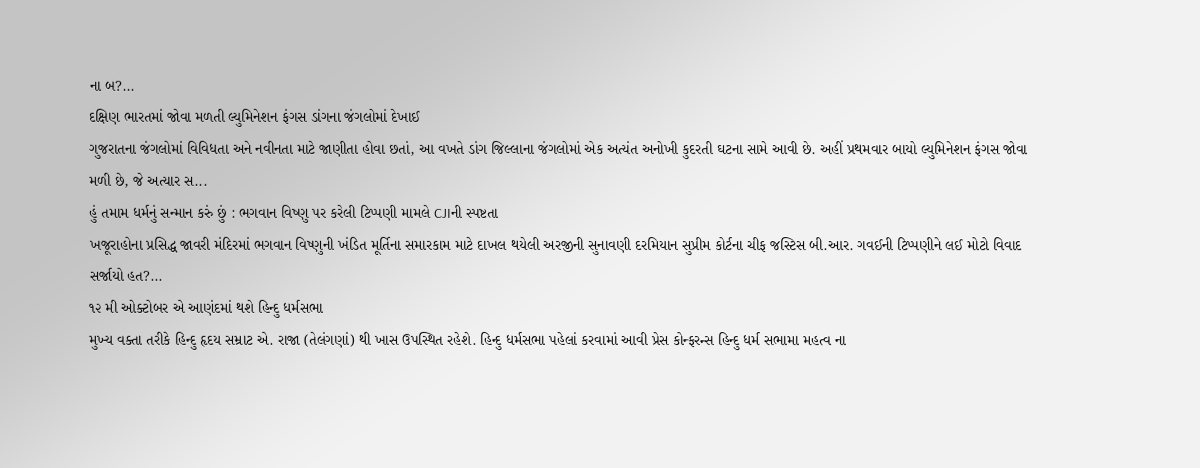ના બ?...
દક્ષિણ ભારતમાં જોવા મળતી લ્યુમિનેશન ફંગસ ડાંગના જંગલોમાં દેખાઈ
ગુજરાતના જંગલોમાં વિવિધતા અને નવીનતા માટે જાણીતા હોવા છતાં, આ વખતે ડાંગ જિલ્લાના જંગલોમાં એક અત્યંત અનોખી કુદરતી ઘટના સામે આવી છે. અહીં પ્રથમવાર બાયો લ્યુમિનેશન ફંગસ જોવા મળી છે, જે અત્યાર સ...
હું તમામ ધર્મનું સન્માન કરું છું : ભગવાન વિષ્ણુ પર કરેલી ટિપ્પણી મામલે CJIની સ્પષ્ટતા
ખજૂરાહોના પ્રસિદ્ધ જાવરી મંદિરમાં ભગવાન વિષ્ણુની ખંડિત મૂર્તિના સમારકામ માટે દાખલ થયેલી અરજીની સુનાવણી દરમિયાન સુપ્રીમ કોર્ટના ચીફ જસ્ટિસ બી.આર. ગવઈની ટિપ્પણીને લઈ મોટો વિવાદ સર્જાયો હત?...
૧૨ મી ઓક્ટોબર એ આણંદમાં થશે હિન્દુ ધર્મસભા
મુખ્ય વક્તા તરીકે હિન્દુ હૃદય સમ્રાટ એ. રાજા (તેલંગણાં) થી ખાસ ઉપસ્થિત રહેશે. હિન્દુ ધર્મસભા પહેલાં કરવામાં આવી પ્રેસ કોન્ફરન્સ હિન્દુ ધર્મ સભામા મહત્વ ના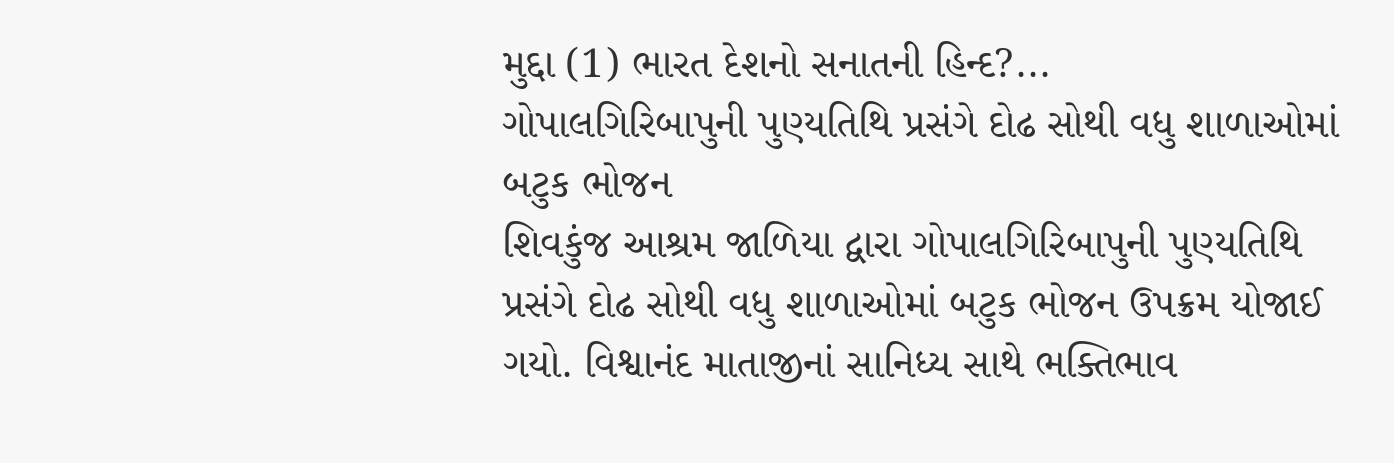મુદ્દા (1) ભારત દેશનો સનાતની હિન્દ?...
ગોપાલગિરિબાપુની પુણ્યતિથિ પ્રસંગે દોઢ સોથી વધુ શાળાઓમાં બટુક ભોજન
શિવકુંજ આશ્રમ જાળિયા દ્વારા ગોપાલગિરિબાપુની પુણ્યતિથિ પ્રસંગે દોઢ સોથી વધુ શાળાઓમાં બટુક ભોજન ઉપક્રમ યોજાઈ ગયો. વિશ્વાનંદ માતાજીનાં સાનિધ્ય સાથે ભક્તિભાવ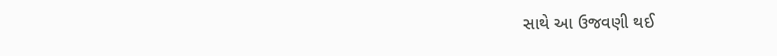સાથે આ ઉજવણી થઈ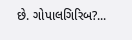છે. ગોપાલગિરિબ?...